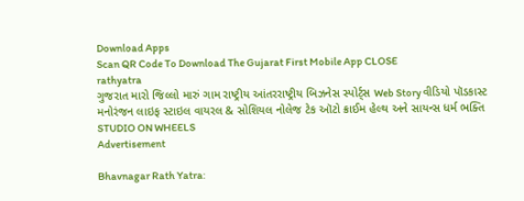Download Apps
Scan QR Code To Download The Gujarat First Mobile App CLOSE
rathyatra
ગુજરાત મારો જિલ્લો મારું ગામ રાષ્ટ્રીય આંતરરાષ્ટ્રીય બિઝનેસ સ્પોર્ટ્સ Web Story વીડિયો પૉડકાસ્ટ મનોરંજન લાઇફ સ્ટાઇલ વાયરલ & સોશિયલ નોલેજ ટેક ઑટો ક્રાઈમ હેલ્થ અને સાયન્સ ધર્મ ભક્તિ STUDIO ON WHEELS
Advertisement

Bhavnagar Rath Yatra: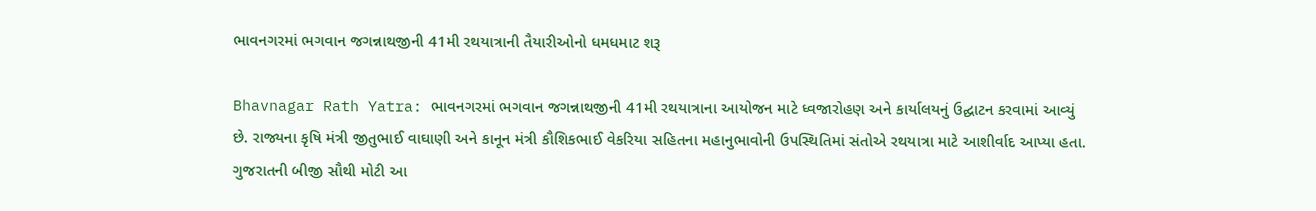ભાવનગરમાં ભગવાન જગન્નાથજીની 41મી રથયાત્રાની તૈયારીઓનો ધમધમાટ શરૂ

Bhavnagar Rath Yatra: ભાવનગરમાં ભગવાન જગન્નાથજીની 41મી રથયાત્રાના આયોજન માટે ધ્વજારોહણ અને કાર્યાલયનું ઉદ્ઘાટન કરવામાં આવ્યું છે. રાજ્યના કૃષિ મંત્રી જીતુભાઈ વાઘાણી અને કાનૂન મંત્રી કૌશિકભાઈ વેકરિયા સહિતના મહાનુભાવોની ઉપસ્થિતિમાં સંતોએ રથયાત્રા માટે આશીર્વાદ આપ્યા હતા. ગુજરાતની બીજી સૌથી મોટી આ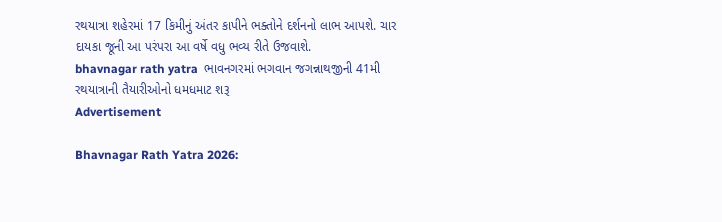રથયાત્રા શહેરમાં 17 કિમીનું અંતર કાપીને ભક્તોને દર્શનનો લાભ આપશે. ચાર દાયકા જૂની આ પરંપરા આ વર્ષે વધુ ભવ્ય રીતે ઉજવાશે.
bhavnagar rath yatra  ભાવનગરમાં ભગવાન જગન્નાથજીની 41મી રથયાત્રાની તૈયારીઓનો ધમધમાટ શરૂ
Advertisement

Bhavnagar Rath Yatra 2026: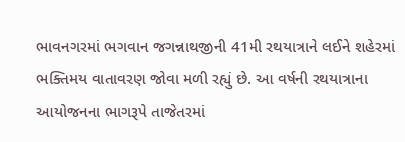ભાવનગરમાં ભગવાન જગન્નાથજીની 41મી રથયાત્રાને લઈને શહેરમાં ભક્તિમય વાતાવરણ જોવા મળી રહ્યું છે. આ વર્ષની રથયાત્રાના આયોજનના ભાગરૂપે તાજેતરમાં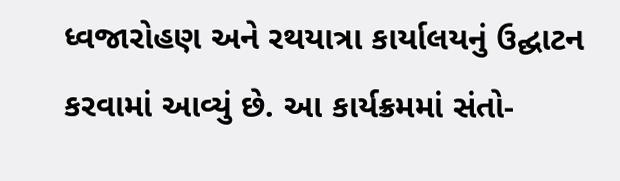ધ્વજારોહણ અને રથયાત્રા કાર્યાલયનું ઉદ્ઘાટન કરવામાં આવ્યું છે. આ કાર્યક્રમમાં સંતો-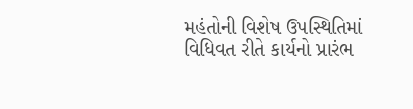મહંતોની વિશેષ ઉપસ્થિતિમાં વિધિવત રીતે કાર્યનો પ્રારંભ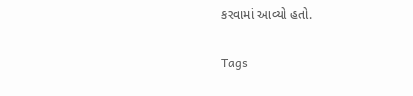કરવામાં આવ્યો હતો.

Tags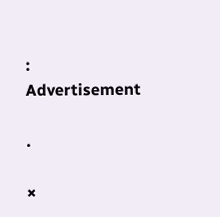:
Advertisement

.

×